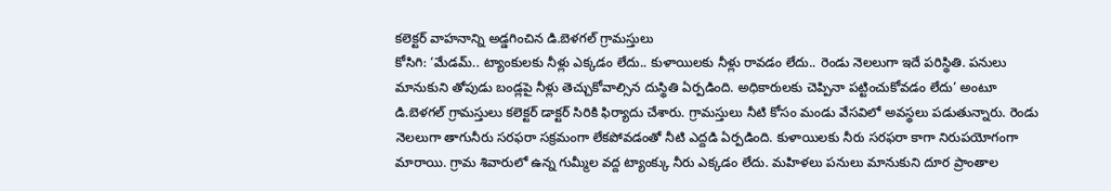కలెక్టర్ వాహనాన్ని అడ్డగించిన డి.బెళగల్ గ్రామస్తులు
కోసిగి: ‘మేడమ్.. ట్యాంకులకు నీళ్లు ఎక్కడం లేదు.. కుళాయిలకు నీళ్లు రావడం లేదు.. రెండు నెలలుగా ఇదే పరిస్థితి. పనులు మానుకుని తోపుడు బండ్లపై నీళ్లు తెచ్చుకోవాల్సిన దుస్థితి ఏర్పడింది. అధికారులకు చెప్పినా పట్టించుకోవడం లేదు’ అంటూ డి.బెళగల్ గ్రామస్తులు కలెక్టర్ డాక్టర్ సిరికి ఫిర్యాదు చేశారు. గ్రామస్తులు నీటి కోసం మండు వేసవిలో అవస్థలు పడుతున్నారు. రెండు నెలలుగా తాగునీరు సరఫరా సక్రమంగా లేకపోవడంతో నీటి ఎద్దడి ఏర్పడింది. కుళాయిలకు నీరు సరఫరా కాగా నిరుపయోగంగా మారాయి. గ్రామ శివారులో ఉన్న గుమ్మీల వద్ద ట్యాంక్కు నీరు ఎక్కడం లేదు. మహిళలు పనులు మానుకుని దూర ప్రాంతాల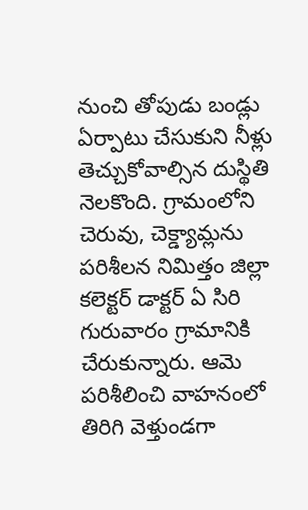నుంచి తోపుడు బండ్లు ఏర్పాటు చేసుకుని నీళ్లు తెచ్చుకోవాల్సిన దుస్థితి నెలకొంది. గ్రామంలోని చెరువు, చెక్డ్యామ్లను పరిశీలన నిమిత్తం జిల్లా కలెక్టర్ డాక్టర్ ఏ సిరి గురువారం గ్రామానికి చేరుకున్నారు. ఆమె పరిశీలించి వాహనంలో తిరిగి వెళ్తుండగా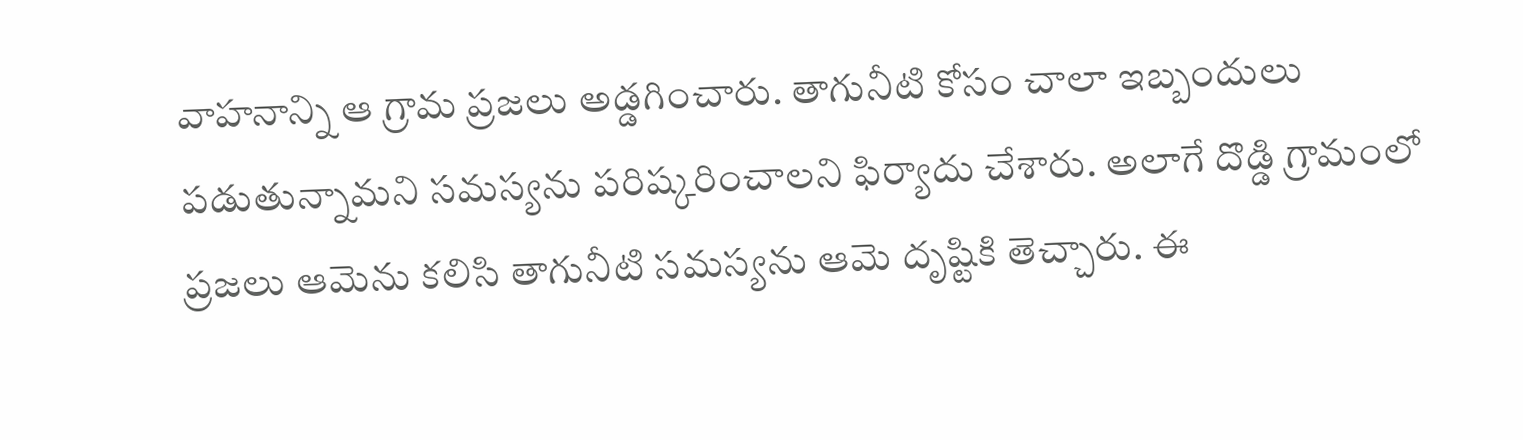వాహనాన్ని ఆ గ్రామ ప్రజలు అడ్డగించారు. తాగునీటి కోసం చాలా ఇబ్బందులు పడుతున్నామని సమస్యను పరిష్కరించాలని ఫిర్యాదు చేశారు. అలాగే దొడ్డి గ్రామంలో ప్రజలు ఆమెను కలిసి తాగునీటి సమస్యను ఆమె దృష్టికి తెచ్చారు. ఈ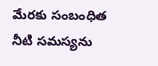మేరకు సంబంధిత నీటి సమస్యను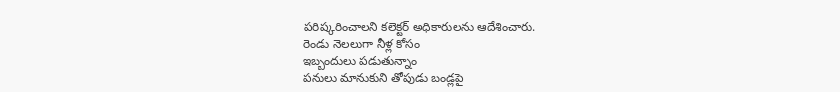పరిష్కరించాలని కలెక్టర్ అధికారులను ఆదేశించారు.
రెండు నెలలుగా నీళ్ల కోసం
ఇబ్బందులు పడుతున్నాం
పనులు మానుకుని తోపుడు బండ్లపై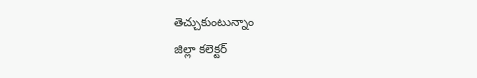తెచ్చుకుంటున్నాం
జిల్లా కలెక్టర్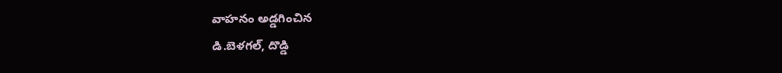వాహనం అడ్డగించిన
డి.బెళగల్, దొడ్డి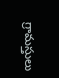గ్రామస్తులు